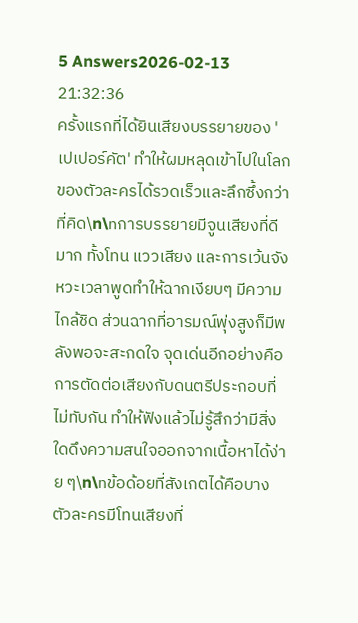5 Answers2026-02-13 21:32:36
ครั้งแรกที่ได้ยินเสียงบรรยายของ 'เปเปอร์คัต' ทำให้ผมหลุดเข้าไปในโลกของตัวละครได้รวดเร็วและลึกซึ้งกว่าที่คิด\n\nการบรรยายมีจูนเสียงที่ดีมาก ทั้งโทน แววเสียง และการเว้นจังหวะเวลาพูดทำให้ฉากเงียบๆ มีความไกล้ชิด ส่วนฉากที่อารมณ์พุ่งสูงก็มีพลังพอจะสะกดใจ จุดเด่นอีกอย่างคือการตัดต่อเสียงกับดนตรีประกอบที่ไม่ทับกัน ทำให้ฟังแล้วไม่รู้สึกว่ามีสิ่งใดดึงความสนใจออกจากเนื้อหาได้ง่าย ๆ\n\nข้อด้อยที่สังเกตได้คือบางตัวละครมีโทนเสียงที่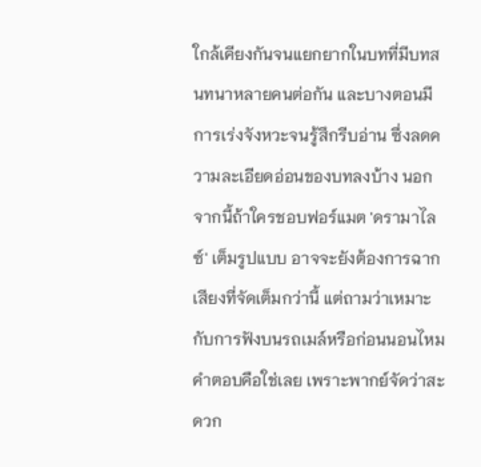ใกล้เคียงกันจนแยกยากในบทที่มีบทสนทนาหลายคนต่อกัน และบางตอนมีการเร่งจังหวะจนรู้สึกรีบอ่าน ซึ่งลดความละเอียดอ่อนของบทลงบ้าง นอกจากนี้ถ้าใครชอบฟอร์แมต 'ดรามาไลซ์' เต็มรูปแบบ อาจจะยังต้องการฉากเสียงที่จัดเต็มกว่านี้ แต่ถามว่าเหมาะกับการฟังบนรถเมล์หรือก่อนนอนไหม คำตอบคือใช่เลย เพราะพากย์จัดว่าสะดวก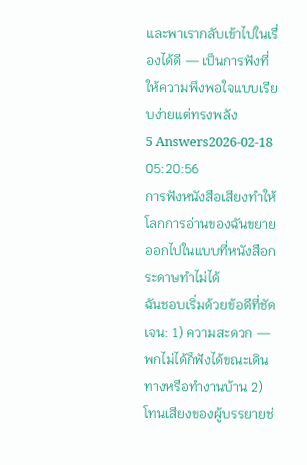และพาเรากลับเข้าไปในเรื่องได้ดี — เป็นการฟังที่ให้ความพึงพอใจแบบเรียบง่ายแต่ทรงพลัง
5 Answers2026-02-18 05:20:56
การฟังหนังสือเสียงทำให้โลกการอ่านของฉันขยายออกไปในแบบที่หนังสือกระดาษทำไม่ได้
ฉันชอบเริ่มด้วยข้อดีที่ชัดเจน: 1) ความสะดวก — พกไม่ได้ก็ฟังได้ขณะเดิน ทางหรือทำงานบ้าน 2) โทนเสียงของผู้บรรยายช่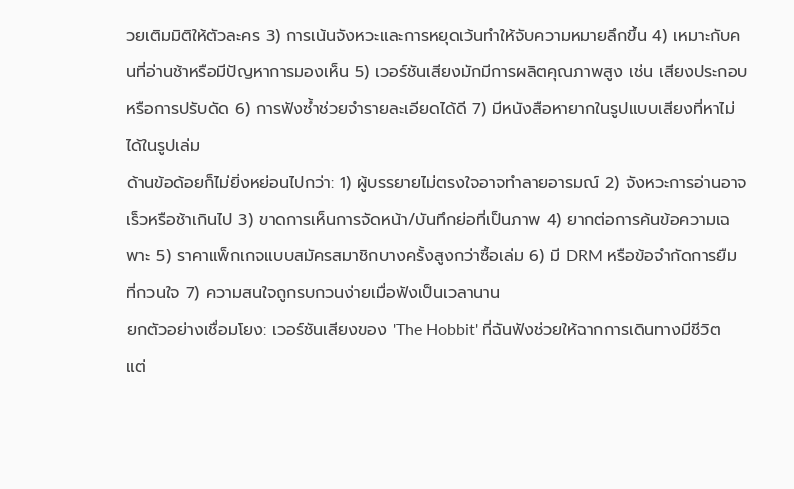วยเติมมิติให้ตัวละคร 3) การเน้นจังหวะและการหยุดเว้นทำให้จับความหมายลึกขึ้น 4) เหมาะกับคนที่อ่านช้าหรือมีปัญหาการมองเห็น 5) เวอร์ชันเสียงมักมีการผลิตคุณภาพสูง เช่น เสียงประกอบหรือการปรับดัด 6) การฟังซ้ำช่วยจำรายละเอียดได้ดี 7) มีหนังสือหายากในรูปแบบเสียงที่หาไม่ได้ในรูปเล่ม
ด้านข้อด้อยก็ไม่ยิ่งหย่อนไปกว่า: 1) ผู้บรรยายไม่ตรงใจอาจทำลายอารมณ์ 2) จังหวะการอ่านอาจเร็วหรือช้าเกินไป 3) ขาดการเห็นการจัดหน้า/บันทึกย่อที่เป็นภาพ 4) ยากต่อการค้นข้อความเฉพาะ 5) ราคาแพ็กเกจแบบสมัครสมาชิกบางครั้งสูงกว่าซื้อเล่ม 6) มี DRM หรือข้อจำกัดการยืมที่กวนใจ 7) ความสนใจถูกรบกวนง่ายเมื่อฟังเป็นเวลานาน
ยกตัวอย่างเชื่อมโยง: เวอร์ชันเสียงของ 'The Hobbit' ที่ฉันฟังช่วยให้ฉากการเดินทางมีชีวิต แต่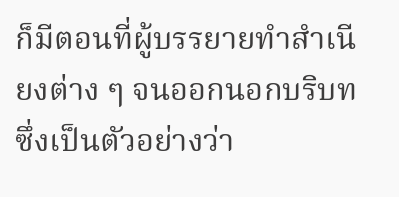ก็มีตอนที่ผู้บรรยายทำสำเนียงต่าง ๆ จนออกนอกบริบท ซึ่งเป็นตัวอย่างว่า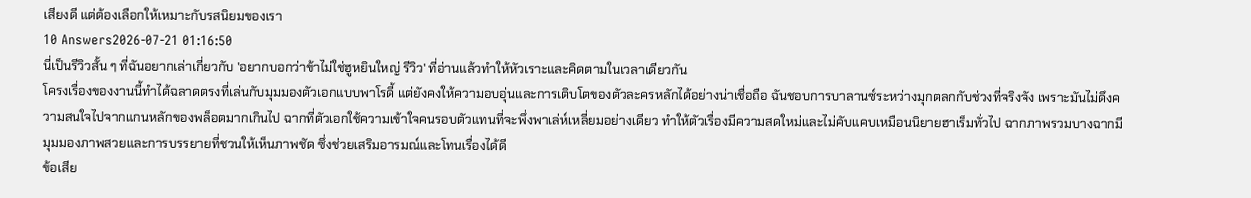เสียงดี แต่ต้องเลือกให้เหมาะกับรสนิยมของเรา
10 Answers2026-07-21 01:16:50
นี่เป็นรีวิวสั้น ๆ ที่ฉันอยากเล่าเกี่ยวกับ 'อยากบอกว่าข้าไม่ใช่ฮูหยินใหญ่ รีวิว' ที่อ่านแล้วทำให้หัวเราะและคิดตามในเวลาเดียวกัน
โครงเรื่องของงานนี้ทำได้ฉลาดตรงที่เล่นกับมุมมองตัวเอกแบบพาโรดี้ แต่ยังคงให้ความอบอุ่นและการเติบโตของตัวละครหลักได้อย่างน่าเชื่อถือ ฉันชอบการบาลานซ์ระหว่างมุกตลกกับช่วงที่จริงจัง เพราะมันไม่ดึงความสนใจไปจากแกนหลักของพล็อตมากเกินไป ฉากที่ตัวเอกใช้ความเข้าใจคนรอบตัวแทนที่จะพึ่งพาเล่ห์เหลี่ยมอย่างเดียว ทำให้ตัวเรื่องมีความสดใหม่และไม่คับแคบเหมือนนิยายฮาเร็มทั่วไป ฉากภาพรวมบางฉากมีมุมมองภาพสวยและการบรรยายที่ชวนให้เห็นภาพชัด ซึ่งช่วยเสริมอารมณ์และโทนเรื่องได้ดี
ข้อเสีย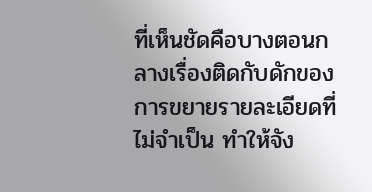ที่เห็นชัดคือบางตอนกลางเรื่องติดกับดักของการขยายรายละเอียดที่ไม่จำเป็น ทำให้จัง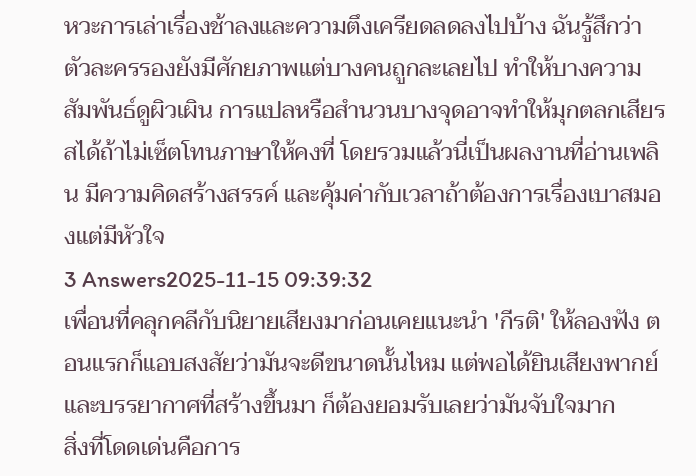หวะการเล่าเรื่องช้าลงและความตึงเครียดลดลงไปบ้าง ฉันรู้สึกว่าตัวละครรองยังมีศักยภาพแต่บางคนถูกละเลยไป ทำให้บางความสัมพันธ์ดูผิวเผิน การแปลหรือสำนวนบางจุดอาจทำให้มุกตลกเสียรสได้ถ้าไม่เซ็ตโทนภาษาให้คงที่ โดยรวมแล้วนี่เป็นผลงานที่อ่านเพลิน มีความคิดสร้างสรรค์ และคุ้มค่ากับเวลาถ้าต้องการเรื่องเบาสมองแต่มีหัวใจ
3 Answers2025-11-15 09:39:32
เพื่อนที่คลุกคลีกับนิยายเสียงมาก่อนเคยแนะนำ 'กีรติ' ให้ลองฟัง ตอนแรกก็แอบสงสัยว่ามันจะดีขนาดนั้นไหม แต่พอได้ยินเสียงพากย์และบรรยากาศที่สร้างขึ้นมา ก็ต้องยอมรับเลยว่ามันจับใจมาก
สิ่งที่โดดเด่นคือการ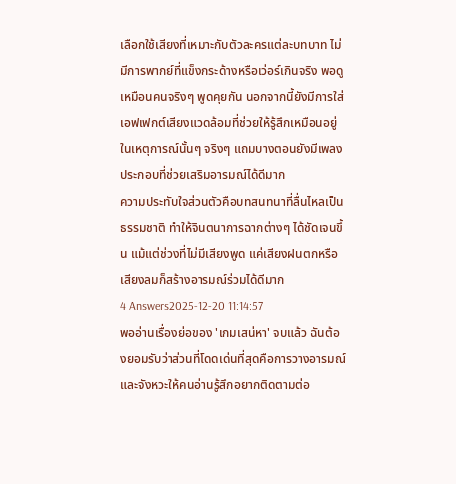เลือกใช้เสียงที่เหมาะกับตัวละครแต่ละบทบาท ไม่มีการพากย์ที่แข็งกระด้างหรือเว่อร์เกินจริง พอดูเหมือนคนจริงๆ พูดคุยกัน นอกจากนี้ยังมีการใส่เอฟเฟกต์เสียงแวดล้อมที่ช่วยให้รู้สึกเหมือนอยู่ในเหตุการณ์นั้นๆ จริงๆ แถมบางตอนยังมีเพลงประกอบที่ช่วยเสริมอารมณ์ได้ดีมาก
ความประทับใจส่วนตัวคือบทสนทนาที่ลื่นไหลเป็นธรรมชาติ ทำให้จินตนาการฉากต่างๆ ได้ชัดเจนขึ้น แม้แต่ช่วงที่ไม่มีเสียงพูด แค่เสียงฝนตกหรือเสียงลมก็สร้างอารมณ์ร่วมได้ดีมาก
4 Answers2025-12-20 11:14:57
พออ่านเรื่องย่อของ 'เกมเสน่หา' จบแล้ว ฉันต้องยอมรับว่าส่วนที่โดดเด่นที่สุดคือการวางอารมณ์และจังหวะให้คนอ่านรู้สึกอยากติดตามต่อ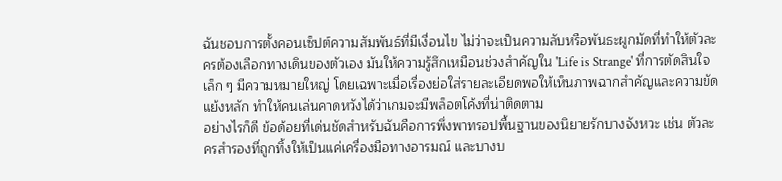ฉันชอบการตั้งคอนเซ็ปต์ความสัมพันธ์ที่มีเงื่อนไข ไม่ว่าจะเป็นความลับหรือพันธะผูกมัดที่ทำให้ตัวละครต้องเลือกทางเดินของตัวเอง มันให้ความรู้สึกเหมือนช่วงสำคัญใน 'Life is Strange' ที่การตัดสินใจเล็ก ๆ มีความหมายใหญ่ โดยเฉพาะเมื่อเรื่องย่อใส่รายละเอียดพอให้เห็นภาพฉากสำคัญและความขัดแย้งหลัก ทำให้คนเล่นคาดหวังได้ว่าเกมจะมีพล็อตโค้งที่น่าติดตาม
อย่างไรก็ดี ข้อด้อยที่เด่นชัดสำหรับฉันคือการพึ่งพาทรอปพื้นฐานของนิยายรักบางจังหวะ เช่น ตัวละครสำรองที่ถูกทิ้งให้เป็นแค่เครื่องมือทางอารมณ์ และบางบ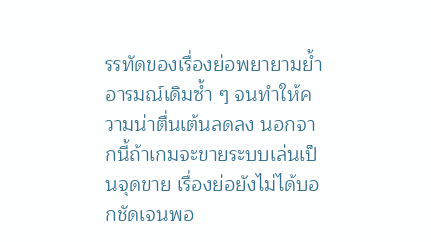รรทัดของเรื่องย่อพยายามย้ำอารมณ์เดิมซ้ำ ๆ จนทำให้ความน่าตื่นเต้นลดลง นอกจากนี้ถ้าเกมจะขายระบบเล่นเป็นจุดขาย เรื่องย่อยังไม่ได้บอกชัดเจนพอ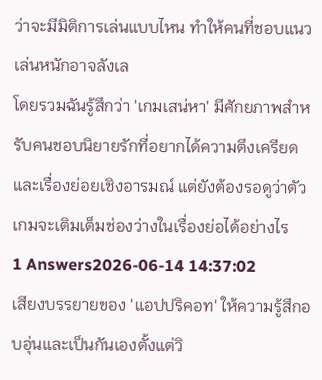ว่าจะมีมิติการเล่นแบบไหน ทำให้คนที่ชอบแนวเล่นหนักอาจลังเล
โดยรวมฉันรู้สึกว่า 'เกมเสน่หา' มีศักยภาพสำหรับคนชอบนิยายรักที่อยากได้ความตึงเครียดและเรื่องย่อยเชิงอารมณ์ แต่ยังต้องรอดูว่าตัวเกมจะเติมเต็มช่องว่างในเรื่องย่อได้อย่างไร
1 Answers2026-06-14 14:37:02
เสียงบรรยายของ 'แอปปริคอท' ให้ความรู้สึกอบอุ่นและเป็นกันเองตั้งแต่วิ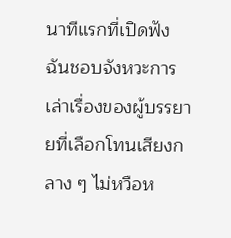นาทีแรกที่เปิดฟัง
ฉันชอบจังหวะการเล่าเรื่องของผู้บรรยายที่เลือกโทนเสียงกลาง ๆ ไม่หวือห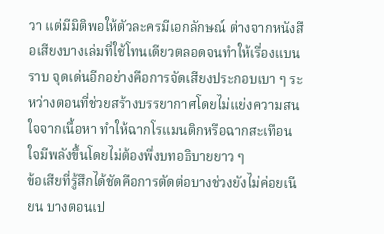วา แต่มีมิติพอให้ตัวละครมีเอกลักษณ์ ต่างจากหนังสือเสียงบางเล่มที่ใช้โทนเดียวตลอดจนทำให้เรื่องแบนราบ จุดเด่นอีกอย่างคือการจัดเสียงประกอบเบา ๆ ระหว่างตอนที่ช่วยสร้างบรรยากาศโดยไม่แย่งความสนใจจากเนื้อหา ทำให้ฉากโรแมนติกหรือฉากสะเทือนใจมีพลังขึ้นโดยไม่ต้องพึ่งบทอธิบายยาว ๆ
ข้อเสียที่รู้สึกได้ชัดคือการตัดต่อบางช่วงยังไม่ค่อยเนียน บางตอนเป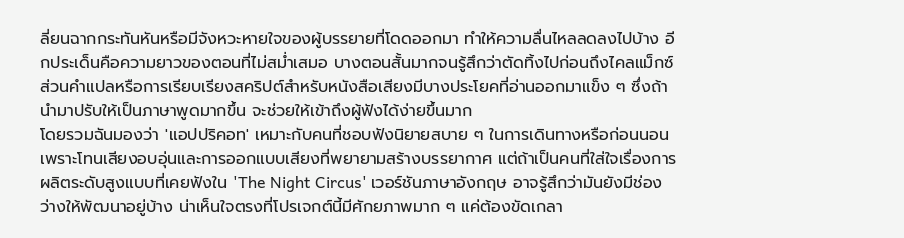ลี่ยนฉากกระทันหันหรือมีจังหวะหายใจของผู้บรรยายที่โดดออกมา ทำให้ความลื่นไหลลดลงไปบ้าง อีกประเด็นคือความยาวของตอนที่ไม่สม่ำเสมอ บางตอนสั้นมากจนรู้สึกว่าตัดทิ้งไปก่อนถึงไคลแม็กซ์ ส่วนคำแปลหรือการเรียบเรียงสคริปต์สำหรับหนังสือเสียงมีบางประโยคที่อ่านออกมาแข็ง ๆ ซึ่งถ้านำมาปรับให้เป็นภาษาพูดมากขึ้น จะช่วยให้เข้าถึงผู้ฟังได้ง่ายขึ้นมาก
โดยรวมฉันมองว่า 'แอปปริคอท' เหมาะกับคนที่ชอบฟังนิยายสบาย ๆ ในการเดินทางหรือก่อนนอน เพราะโทนเสียงอบอุ่นและการออกแบบเสียงที่พยายามสร้างบรรยากาศ แต่ถ้าเป็นคนที่ใส่ใจเรื่องการผลิตระดับสูงแบบที่เคยฟังใน 'The Night Circus' เวอร์ชันภาษาอังกฤษ อาจรู้สึกว่ามันยังมีช่องว่างให้พัฒนาอยู่บ้าง น่าเห็นใจตรงที่โปรเจกต์นี้มีศักยภาพมาก ๆ แค่ต้องขัดเกลา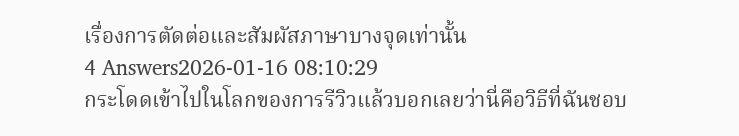เรื่องการตัดต่อและสัมผัสภาษาบางจุดเท่านั้น
4 Answers2026-01-16 08:10:29
กระโดดเข้าไปในโลกของการรีวิวแล้วบอกเลยว่านี่คือวิธีที่ฉันชอบ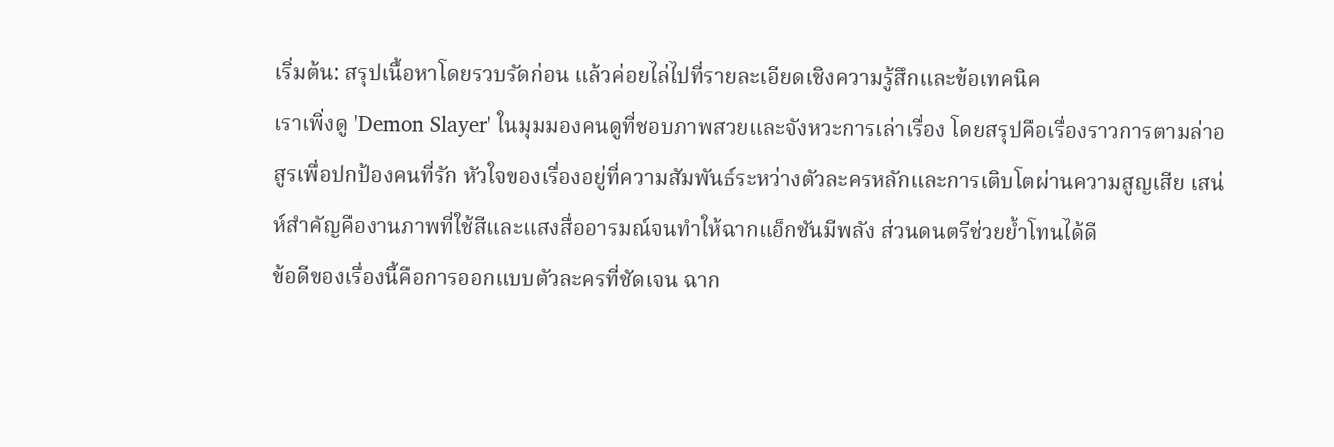เริ่มต้น: สรุปเนื้อหาโดยรวบรัดก่อน แล้วค่อยไล่ไปที่รายละเอียดเชิงความรู้สึกและข้อเทคนิค
เราเพิ่งดู 'Demon Slayer' ในมุมมองคนดูที่ชอบภาพสวยและจังหวะการเล่าเรื่อง โดยสรุปคือเรื่องราวการตามล่าอสูรเพื่อปกป้องคนที่รัก หัวใจของเรื่องอยู่ที่ความสัมพันธ์ระหว่างตัวละครหลักและการเติบโตผ่านความสูญเสีย เสน่ห์สำคัญคืองานภาพที่ใช้สีและแสงสื่ออารมณ์จนทำให้ฉากแอ็กชันมีพลัง ส่วนดนตรีช่วยย้ำโทนได้ดี
ข้อดีของเรื่องนี้คือการออกแบบตัวละครที่ชัดเจน ฉาก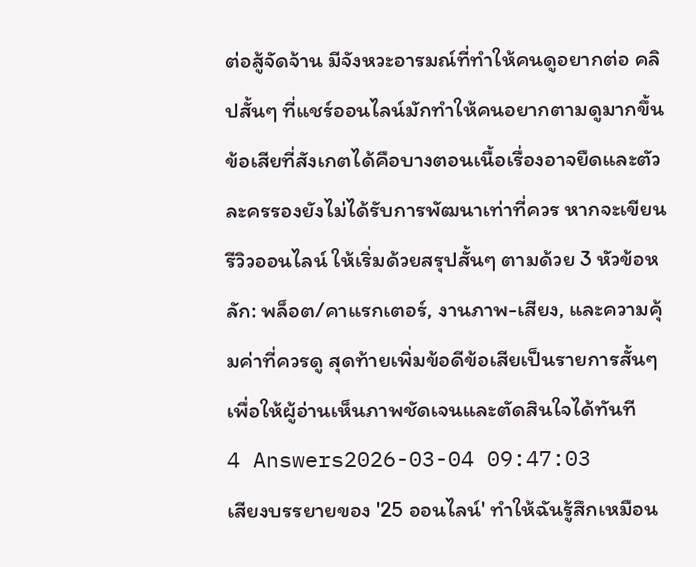ต่อสู้จัดจ้าน มีจังหวะอารมณ์ที่ทำให้คนดูอยากต่อ คลิปสั้นๆ ที่แชร์ออนไลน์มักทำให้คนอยากตามดูมากขึ้น ข้อเสียที่สังเกตได้คือบางตอนเนื้อเรื่องอาจยืดและตัวละครรองยังไม่ได้รับการพัฒนาเท่าที่ควร หากจะเขียนรีวิวออนไลน์ ให้เริ่มด้วยสรุปสั้นๆ ตามด้วย 3 หัวข้อหลัก: พล็อต/คาแรกเตอร์, งานภาพ-เสียง, และความคุ้มค่าที่ควรดู สุดท้ายเพิ่มข้อดีข้อเสียเป็นรายการสั้นๆ เพื่อให้ผู้อ่านเห็นภาพชัดเจนและตัดสินใจได้ทันที
4 Answers2026-03-04 09:47:03
เสียงบรรยายของ '25 ออนไลน์' ทำให้ฉันรู้สึกเหมือน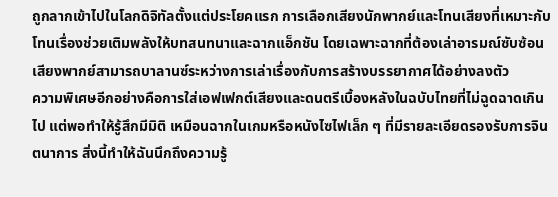ถูกลากเข้าไปในโลกดิจิทัลตั้งแต่ประโยคแรก การเลือกเสียงนักพากย์และโทนเสียงที่เหมาะกับโทนเรื่องช่วยเติมพลังให้บทสนทนาและฉากแอ็กชัน โดยเฉพาะฉากที่ต้องเล่าอารมณ์ซับซ้อน เสียงพากย์สามารถบาลานซ์ระหว่างการเล่าเรื่องกับการสร้างบรรยากาศได้อย่างลงตัว
ความพิเศษอีกอย่างคือการใส่เอฟเฟกต์เสียงและดนตรีเบื้องหลังในฉบับไทยที่ไม่ฉูดฉาดเกินไป แต่พอทำให้รู้สึกมีมิติ เหมือนฉากในเกมหรือหนังไซไฟเล็ก ๆ ที่มีรายละเอียดรองรับการจินตนาการ สิ่งนี้ทำให้ฉันนึกถึงความรู้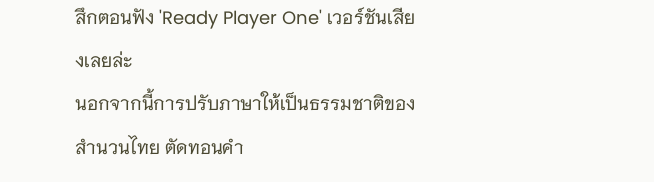สึกตอนฟัง 'Ready Player One' เวอร์ชันเสียงเลยล่ะ
นอกจากนี้การปรับภาษาให้เป็นธรรมชาติของสำนวนไทย ตัดทอนคำ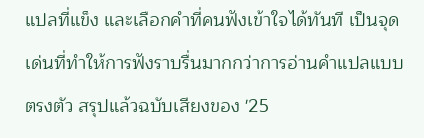แปลที่แข็ง และเลือกคำที่คนฟังเข้าใจได้ทันที เป็นจุดเด่นที่ทำให้การฟังราบรื่นมากกว่าการอ่านคำแปลแบบตรงตัว สรุปแล้วฉบับเสียงของ '25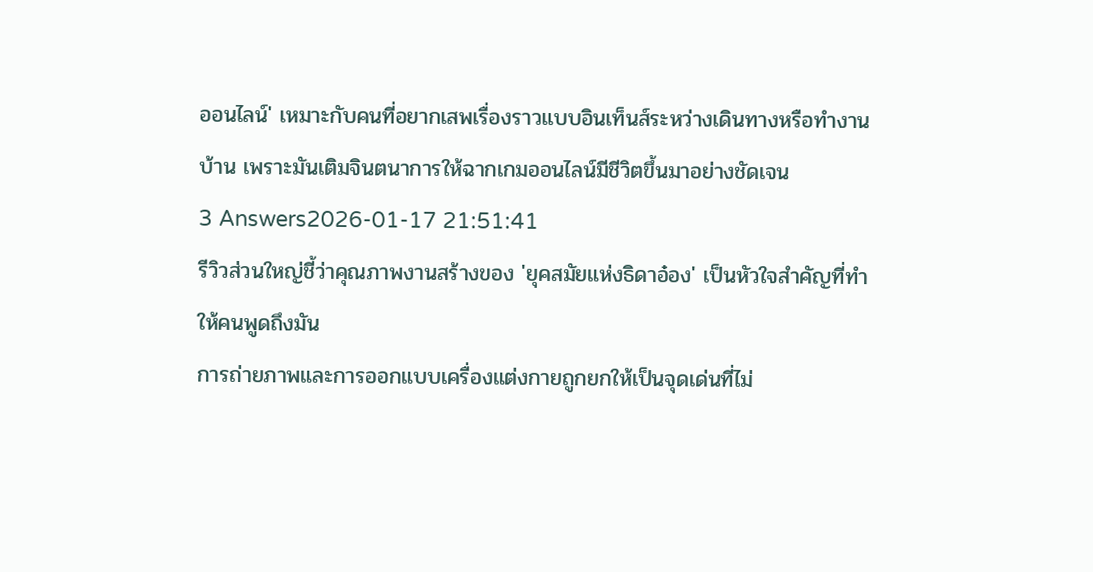ออนไลน์' เหมาะกับคนที่อยากเสพเรื่องราวแบบอินเท็นส์ระหว่างเดินทางหรือทำงานบ้าน เพราะมันเติมจินตนาการให้ฉากเกมออนไลน์มีชีวิตขึ้นมาอย่างชัดเจน
3 Answers2026-01-17 21:51:41
รีวิวส่วนใหญ่ชี้ว่าคุณภาพงานสร้างของ 'ยุคสมัยแห่งธิดาอ๋อง' เป็นหัวใจสำคัญที่ทำให้คนพูดถึงมัน
การถ่ายภาพและการออกแบบเครื่องแต่งกายถูกยกให้เป็นจุดเด่นที่ไม่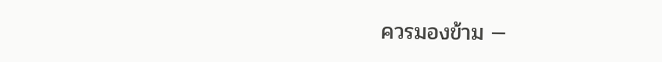ควรมองข้าม —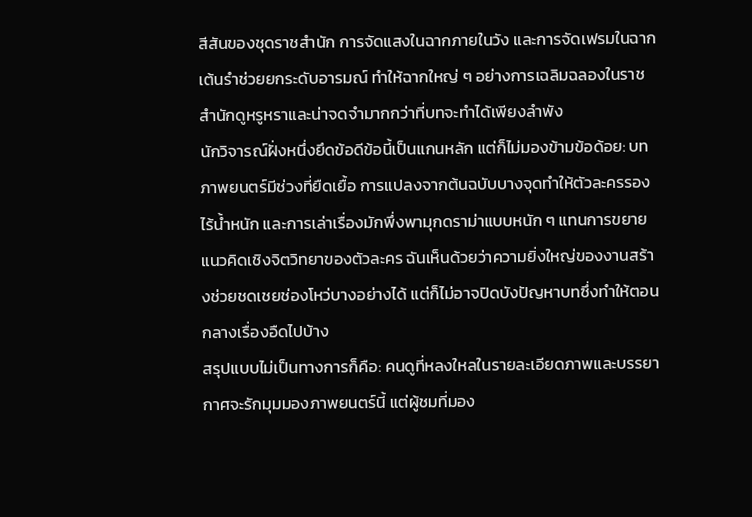สีสันของชุดราชสำนัก การจัดแสงในฉากภายในวัง และการจัดเฟรมในฉากเต้นรำช่วยยกระดับอารมณ์ ทำให้ฉากใหญ่ ๆ อย่างการเฉลิมฉลองในราชสำนักดูหรูหราและน่าจดจำมากกว่าที่บทจะทำได้เพียงลำพัง
นักวิจารณ์ฝั่งหนึ่งยึดข้อดีข้อนี้เป็นแกนหลัก แต่ก็ไม่มองข้ามข้อด้อย: บทภาพยนตร์มีช่วงที่ยืดเยื้อ การแปลงจากต้นฉบับบางจุดทำให้ตัวละครรองไร้น้ำหนัก และการเล่าเรื่องมักพึ่งพามุกดราม่าแบบหนัก ๆ แทนการขยายแนวคิดเชิงจิตวิทยาของตัวละคร ฉันเห็นด้วยว่าความยิ่งใหญ่ของงานสร้างช่วยชดเชยช่องโหว่บางอย่างได้ แต่ก็ไม่อาจปิดบังปัญหาบทซึ่งทำให้ตอนกลางเรื่องอืดไปบ้าง
สรุปแบบไม่เป็นทางการก็คือ: คนดูที่หลงใหลในรายละเอียดภาพและบรรยากาศจะรักมุมมองภาพยนตร์นี้ แต่ผู้ชมที่มอง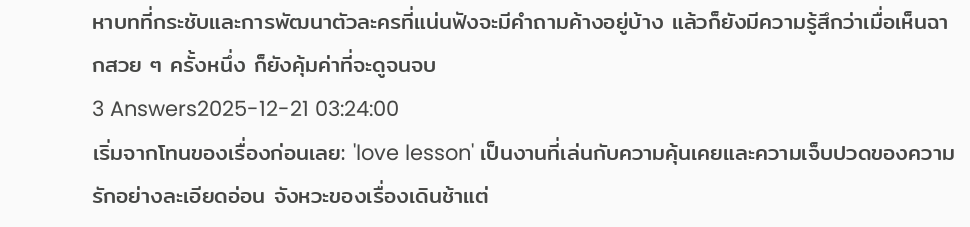หาบทที่กระชับและการพัฒนาตัวละครที่แน่นฟังจะมีคำถามค้างอยู่บ้าง แล้วก็ยังมีความรู้สึกว่าเมื่อเห็นฉากสวย ๆ ครั้งหนึ่ง ก็ยังคุ้มค่าที่จะดูจนจบ
3 Answers2025-12-21 03:24:00
เริ่มจากโทนของเรื่องก่อนเลย: 'love lesson' เป็นงานที่เล่นกับความคุ้นเคยและความเจ็บปวดของความรักอย่างละเอียดอ่อน จังหวะของเรื่องเดินช้าแต่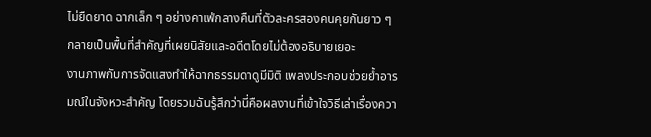ไม่ยืดยาด ฉากเล็ก ๆ อย่างคาเฟ่กลางคืนที่ตัวละครสองคนคุยกันยาว ๆ กลายเป็นพื้นที่สำคัญที่เผยนิสัยและอดีตโดยไม่ต้องอธิบายเยอะ
งานภาพกับการจัดแสงทำให้ฉากธรรมดาดูมีมิติ เพลงประกอบช่วยย้ำอารมณ์ในจังหวะสำคัญ โดยรวมฉันรู้สึกว่านี่คือผลงานที่เข้าใจวิธีเล่าเรื่องควา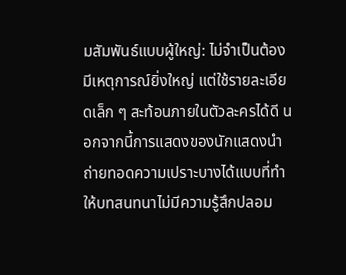มสัมพันธ์แบบผู้ใหญ่: ไม่จำเป็นต้องมีเหตุการณ์ยิ่งใหญ่ แต่ใช้รายละเอียดเล็ก ๆ สะท้อนภายในตัวละครได้ดี นอกจากนี้การแสดงของนักแสดงนำถ่ายทอดความเปราะบางได้แบบที่ทำให้บทสนทนาไม่มีความรู้สึกปลอม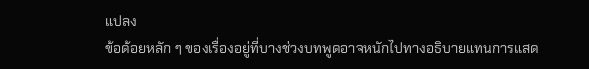แปลง
ข้อด้อยหลัก ๆ ของเรื่องอยู่ที่บางช่วงบทพูดอาจหนักไปทางอธิบายแทนการแสด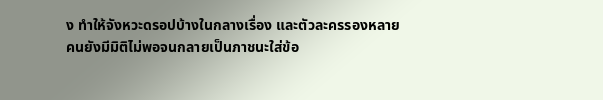ง ทำให้จังหวะดรอปบ้างในกลางเรื่อง และตัวละครรองหลายคนยังมีมิติไม่พอจนกลายเป็นภาชนะใส่ข้อ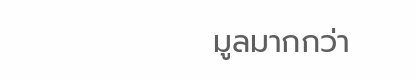มูลมากกว่า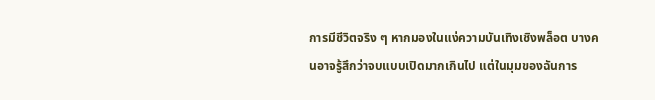การมีชีวิตจริง ๆ หากมองในแง่ความบันเทิงเชิงพล็อต บางคนอาจรู้สึกว่าจบแบบเปิดมากเกินไป แต่ในมุมของฉันการ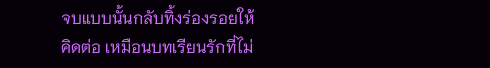จบแบบนั้นกลับทิ้งร่องรอยให้คิดต่อ เหมือนบทเรียนรักที่ไม่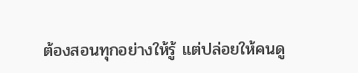ต้องสอนทุกอย่างให้รู้ แต่ปล่อยให้คนดู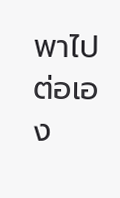พาไปต่อเอง